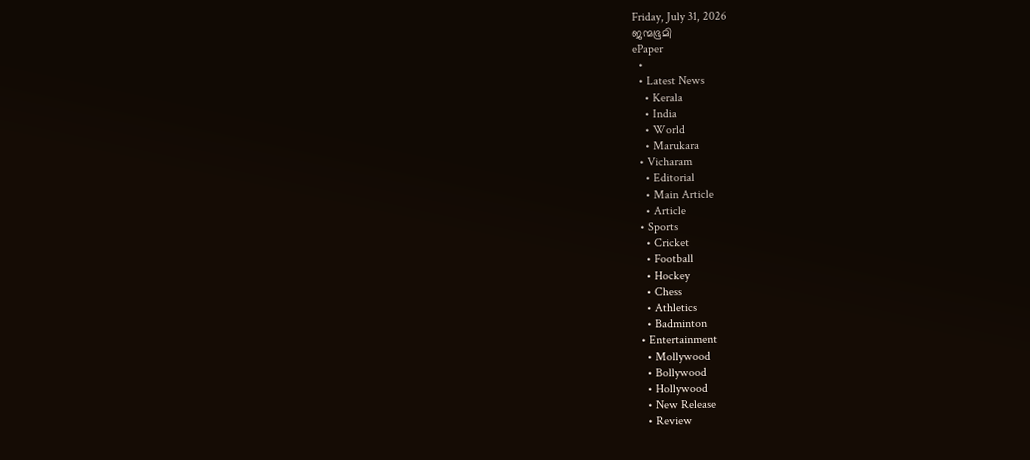Friday, July 31, 2026
ജന്മഭൂമി
ePaper
  •
  • Latest News
    • Kerala
    • India
    • World
    • Marukara
  • Vicharam
    • Editorial
    • Main Article
    • Article
  • Sports
    • Cricket
    • Football
    • Hockey
    • Chess
    • Athletics
    • Badminton
  • Entertainment
    • Mollywood
    • Bollywood
    • Hollywood
    • New Release
    • Review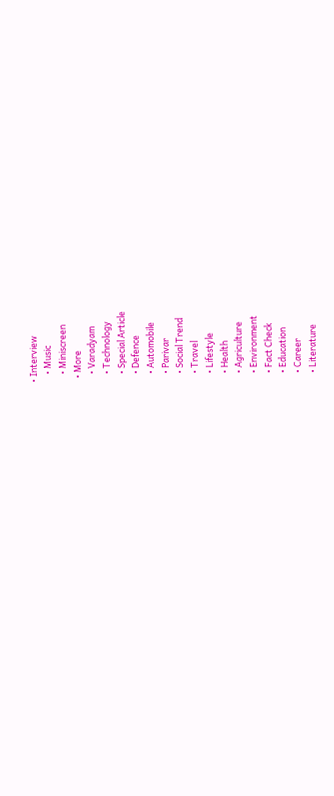• Interview
    • Music
    • Miniscreen
  • More
    • Varadyam
    • Technology
    • Special Article
    • Defence
    • Automobile
    • Parivar
    • Social Trend
    • Travel
    • Lifestyle
    • Health
    • Agriculture
    • Environment
    • Fact Check
    • Education
    • Career
    • Literature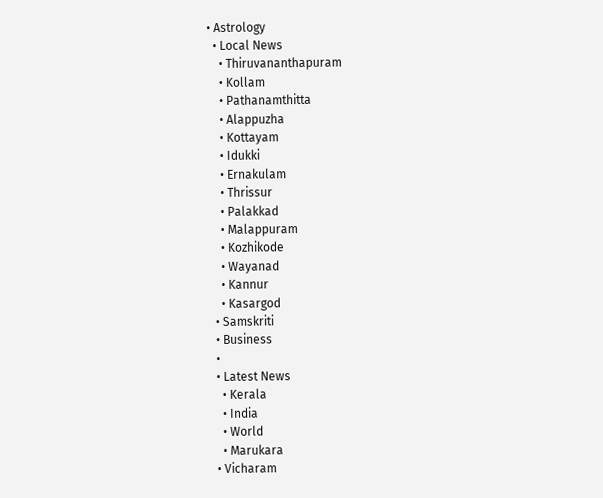• Astrology
  • Local News
    • Thiruvananthapuram
    • Kollam
    • Pathanamthitta
    • Alappuzha
    • Kottayam
    • Idukki
    • Ernakulam
    • Thrissur
    • Palakkad
    • Malappuram
    • Kozhikode
    • Wayanad
    • Kannur
    • Kasargod
  • Samskriti
  • Business
  •
  • Latest News
    • Kerala
    • India
    • World
    • Marukara
  • Vicharam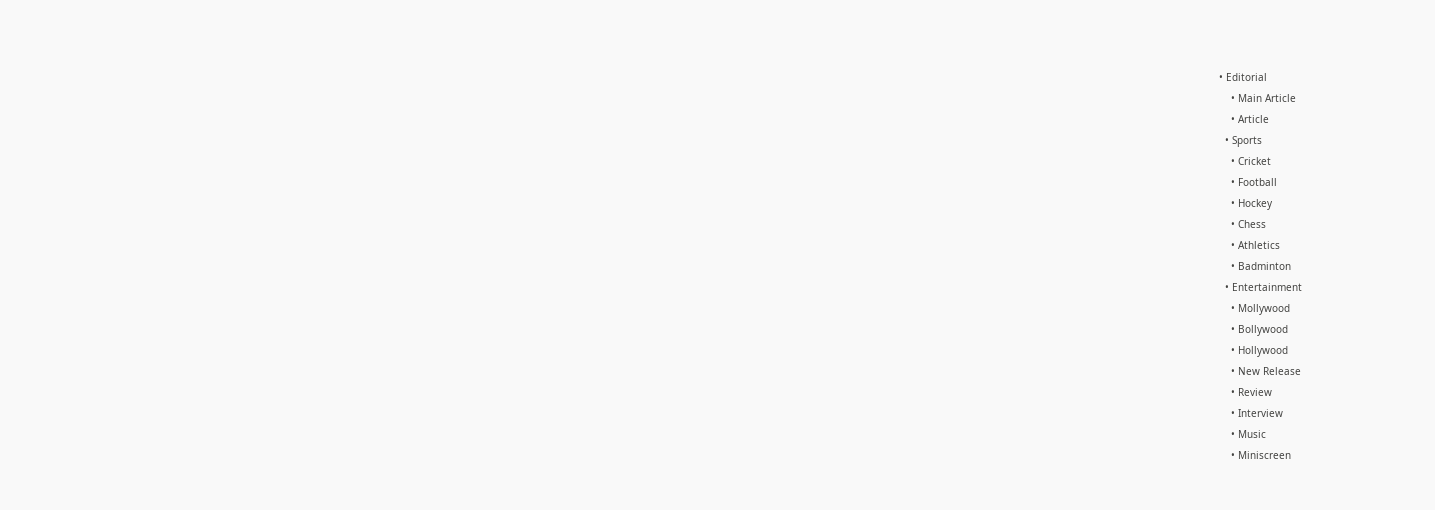• Editorial
    • Main Article
    • Article
  • Sports
    • Cricket
    • Football
    • Hockey
    • Chess
    • Athletics
    • Badminton
  • Entertainment
    • Mollywood
    • Bollywood
    • Hollywood
    • New Release
    • Review
    • Interview
    • Music
    • Miniscreen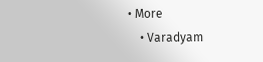• More
    • Varadyam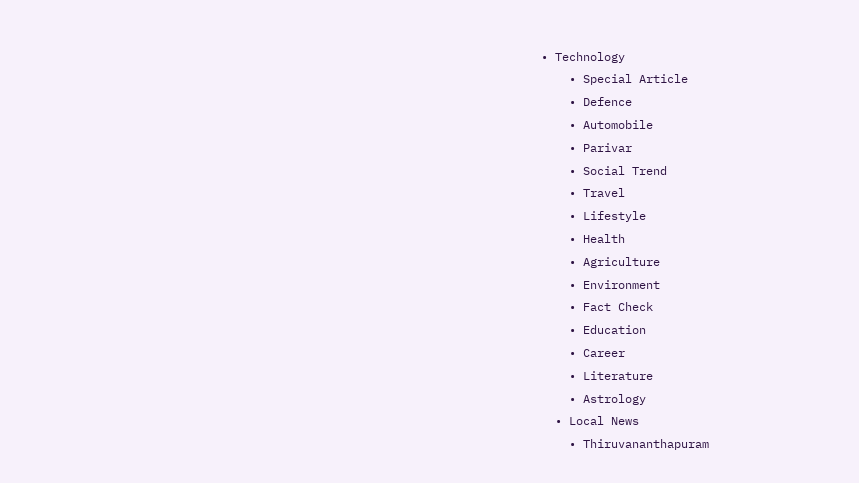• Technology
    • Special Article
    • Defence
    • Automobile
    • Parivar
    • Social Trend
    • Travel
    • Lifestyle
    • Health
    • Agriculture
    • Environment
    • Fact Check
    • Education
    • Career
    • Literature
    • Astrology
  • Local News
    • Thiruvananthapuram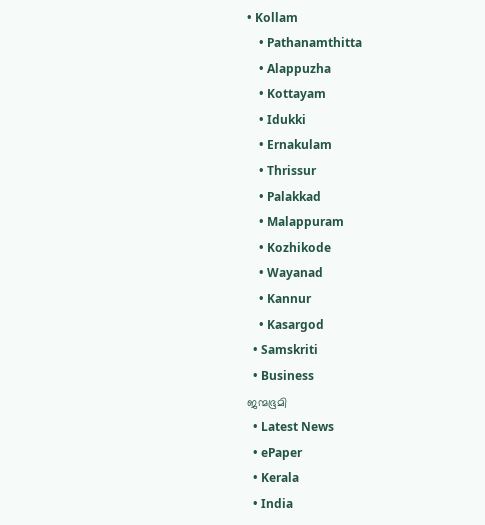• Kollam
    • Pathanamthitta
    • Alappuzha
    • Kottayam
    • Idukki
    • Ernakulam
    • Thrissur
    • Palakkad
    • Malappuram
    • Kozhikode
    • Wayanad
    • Kannur
    • Kasargod
  • Samskriti
  • Business
ജന്മഭൂമി
  • Latest News
  • ePaper
  • Kerala
  • India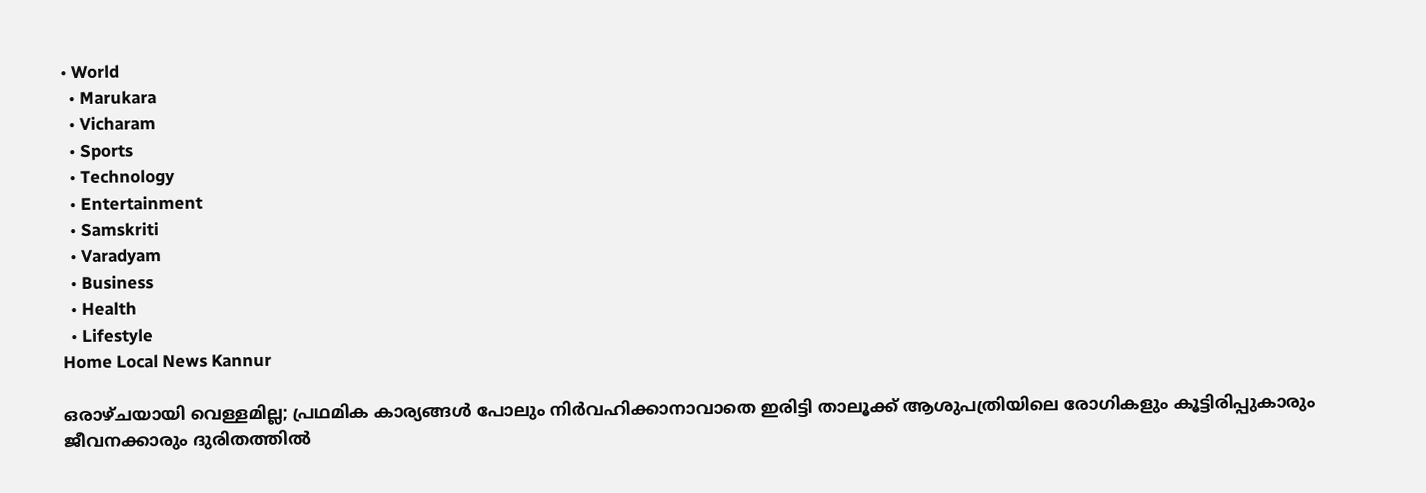• World
  • Marukara
  • Vicharam
  • Sports
  • Technology
  • Entertainment
  • Samskriti
  • Varadyam
  • Business
  • Health
  • Lifestyle
Home Local News Kannur

ഒരാഴ്ചയായി വെള്ളമില്ല; പ്രഥമിക കാര്യങ്ങള്‍ പോലും നിര്‍വഹിക്കാനാവാതെ ഇരിട്ടി താലൂക്ക് ആശുപത്രിയിലെ രോഗികളും കൂട്ടിരിപ്പുകാരും ജീവനക്കാരും ദുരിതത്തില്‍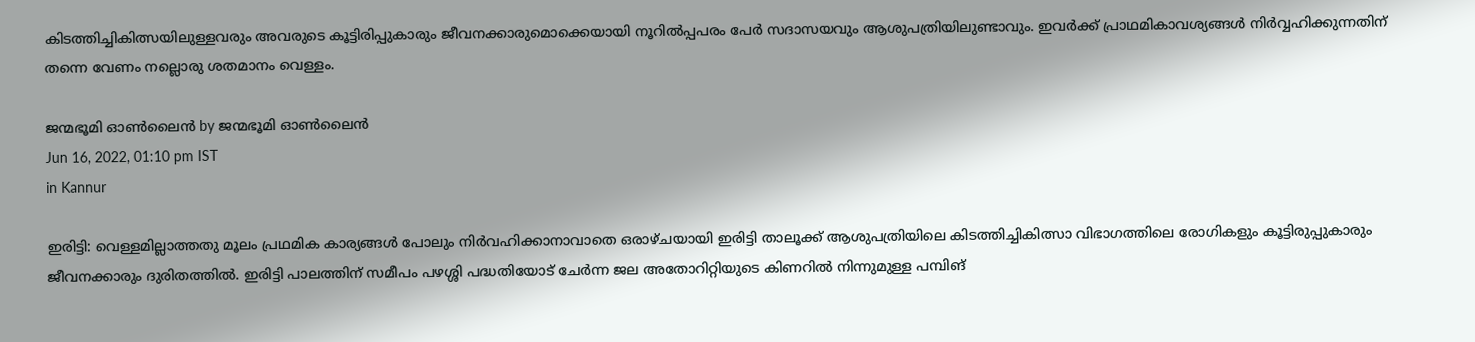കിടത്തിച്ചികിത്സയിലുള്ളവരും അവരുടെ കൂട്ടിരിപ്പുകാരും ജീവനക്കാരുമൊക്കെയായി നൂറില്‍പ്പപരം പേര്‍ സദാസയവും ആശുപത്രിയിലുണ്ടാവും. ഇവര്‍ക്ക് പ്രാഥമികാവശ്യങ്ങള്‍ നിര്‍വ്വഹിക്കുന്നതിന് തന്നെ വേണം നല്ലൊരു ശതമാനം വെള്ളം.

ജന്മഭൂമി ഓണ്‍ലൈന്‍ by ജന്മഭൂമി ഓണ്‍ലൈന്‍
Jun 16, 2022, 01:10 pm IST
in Kannur

ഇരിട്ടി: വെള്ളമില്ലാത്തതു മൂലം പ്രഥമിക കാര്യങ്ങള്‍ പോലും നിര്‍വഹിക്കാനാവാതെ ഒരാഴ്ചയായി ഇരിട്ടി താലൂക്ക് ആശുപത്രിയിലെ കിടത്തിച്ചികിത്സാ വിഭാഗത്തിലെ രോഗികളും കൂട്ടിരുപ്പുകാരും ജീവനക്കാരും ദുരിതത്തില്‍. ഇരിട്ടി പാലത്തിന് സമീപം പഴശ്ശി പദ്ധതിയോട് ചേര്‍ന്ന ജല അതോറിറ്റിയുടെ കിണറില്‍ നിന്നുമുള്ള പമ്പിങ്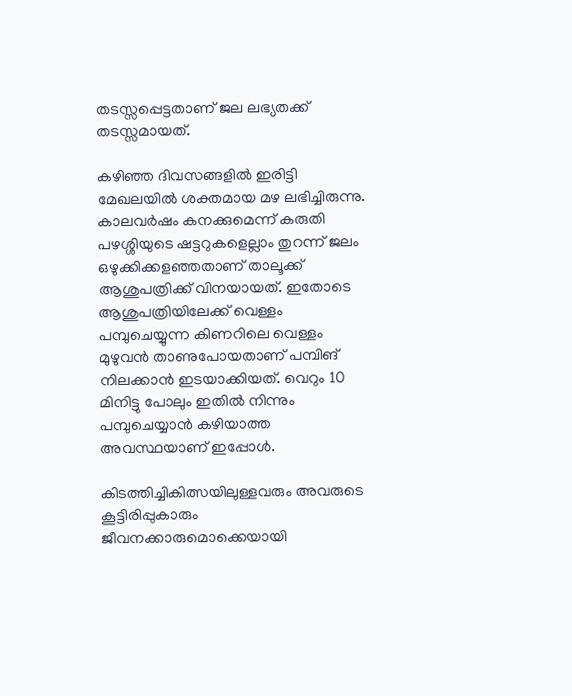തടസ്സപ്പെട്ടതാണ് ജല ലഭ്യതക്ക് തടസ്സമായത്.

കഴിഞ്ഞ ദിവസങ്ങളില്‍ ഇരിട്ടി മേഖലയില്‍ ശക്തമായ മഴ ലഭിച്ചിരുന്നു. കാലവര്‍ഷം കനക്കുമെന്ന് കരുതി പഴശ്ശിയുടെ ഷട്ടറുകളെല്ലാം തുറന്ന് ജലം ഒഴുക്കിക്കളഞ്ഞതാണ് താലൂക്ക് ആശുപത്രിക്ക് വിനയായത്. ഇതോടെ ആശുപത്രിയിലേക്ക് വെള്ളം പമ്പുചെയ്യുന്ന കിണറിലെ വെള്ളം മുഴുവന്‍ താണുപോയതാണ് പമ്പിങ് നിലക്കാന്‍ ഇടയാക്കിയത്. വെറും 10 മിനിട്ടു പോലും ഇതില്‍ നിന്നും പമ്പുചെയ്യാന്‍ കഴിയാത്ത അവസ്ഥയാണ് ഇപ്പോള്‍.

കിടത്തിച്ചികിത്സയിലുള്ളവരും അവരുടെ കൂട്ടിരിപ്പുകാരും ജീവനക്കാരുമൊക്കെയായി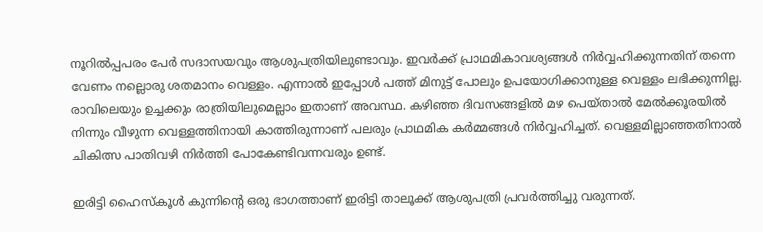നൂറില്‍പ്പപരം പേര്‍ സദാസയവും ആശുപത്രിയിലുണ്ടാവും. ഇവര്‍ക്ക് പ്രാഥമികാവശ്യങ്ങള്‍ നിര്‍വ്വഹിക്കുന്നതിന് തന്നെ വേണം നല്ലൊരു ശതമാനം വെള്ളം. എന്നാല്‍ ഇപ്പോള്‍ പത്ത് മിനുട്ട് പോലും ഉപയോഗിക്കാനുള്ള വെള്ളം ലഭിക്കുന്നില്ല. രാവിലെയും ഉച്ചക്കും രാത്രിയിലുമെല്ലാം ഇതാണ് അവസ്ഥ. കഴിഞ്ഞ ദിവസങ്ങളില്‍ മഴ പെയ്താല്‍ മേല്‍ക്കൂരയില്‍ നിന്നും വീഴുന്ന വെള്ളത്തിനായി കാത്തിരുന്നാണ് പലരും പ്രാഥമിക കര്‍മ്മങ്ങള്‍ നിര്‍വ്വഹിച്ചത്. വെള്ളമില്ലാഞ്ഞതിനാല്‍ ചികിത്സ പാതിവഴി നിര്‍ത്തി പോകേണ്ടിവന്നവരും ഉണ്ട്.

ഇരിട്ടി ഹൈസ്‌കൂള്‍ കുന്നിന്റെ ഒരു ഭാഗത്താണ് ഇരിട്ടി താലൂക്ക് ആശുപത്രി പ്രവര്‍ത്തിച്ചു വരുന്നത്.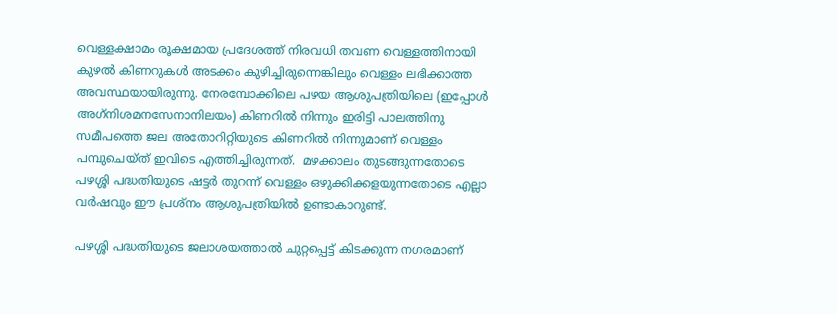വെള്ളക്ഷാമം രൂക്ഷമായ പ്രദേശത്ത് നിരവധി തവണ വെള്ളത്തിനായി കുഴല്‍ കിണറുകള്‍ അടക്കം കുഴിച്ചിരുന്നെങ്കിലും വെള്ളം ലഭിക്കാത്ത അവസ്ഥയായിരുന്നു. നേരമ്പോക്കിലെ പഴയ ആശുപത്രിയിലെ (ഇപ്പോള്‍ അഗ്‌നിശമനസേനാനിലയം) കിണറില്‍ നിന്നും ഇരിട്ടി പാലത്തിനു സമീപത്തെ ജല അതോറിറ്റിയുടെ കിണറില്‍ നിന്നുമാണ് വെള്ളം പമ്പുചെയ്ത് ഇവിടെ എത്തിച്ചിരുന്നത്.  മഴക്കാലം തുടങ്ങുന്നതോടെ പഴശ്ശി പദ്ധതിയുടെ ഷട്ടര്‍ തുറന്ന് വെള്ളം ഒഴുക്കിക്കളയുന്നതോടെ എല്ലാ വര്‍ഷവും ഈ പ്രശ്‌നം ആശുപത്രിയില്‍ ഉണ്ടാകാറുണ്ട്.

പഴശ്ശി പദ്ധതിയുടെ ജലാശയത്താല്‍ ചുറ്റപ്പെട്ട് കിടക്കുന്ന നഗരമാണ്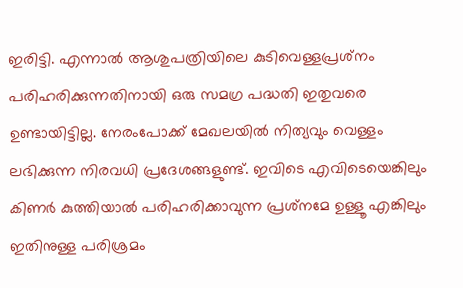ഇരിട്ടി. എന്നാല്‍ ആശുപത്രിയിലെ കുടിവെള്ളപ്രശ്‌നം പരിഹരിക്കുന്നതിനായി ഒരു സമഗ്ര പദ്ധതി ഇതുവരെ ഉണ്ടായിട്ടില്ല. നേരംപോക്ക് മേഖലയില്‍ നിത്യവും വെള്ളം ലഭിക്കുന്ന നിരവധി പ്രദേശങ്ങളുണ്ട്. ഇവിടെ എവിടെയെങ്കിലും കിണര്‍ കുത്തിയാല്‍ പരിഹരിക്കാവുന്ന പ്രശ്‌നമേ ഉള്ളൂ എങ്കിലും ഇതിനുള്ള പരിശ്രമം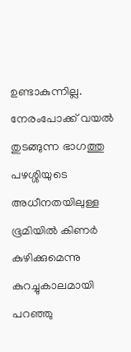ഉണ്ടാകുന്നില്ല. നേരംപോക്ക് വയല്‍ തുടങ്ങുന്ന ഭാഗത്തു പഴശ്ശിയുടെ അധീനതയിലുള്ള ഭൂമിയില്‍ കിണര്‍ കുഴിക്കുമെന്നു കുറച്ചുകാലമായി പറഞ്ഞു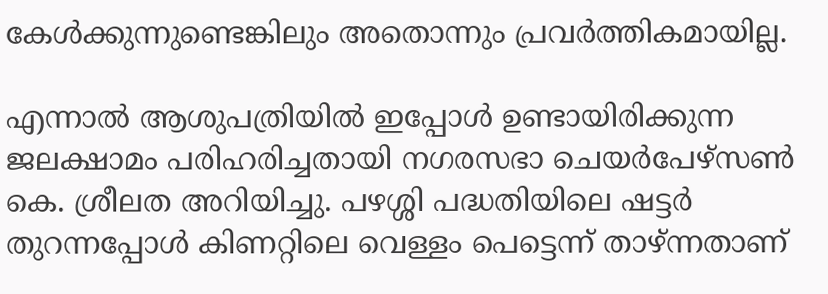കേള്‍ക്കുന്നുണ്ടെങ്കിലും അതൊന്നും പ്രവര്‍ത്തികമായില്ല.

എന്നാല്‍ ആശുപത്രിയില്‍ ഇപ്പോള്‍ ഉണ്ടായിരിക്കുന്ന ജലക്ഷാമം പരിഹരിച്ചതായി നഗരസഭാ ചെയര്‍പേഴ്സണ്‍ കെ. ശ്രീലത അറിയിച്ചു. പഴശ്ശി പദ്ധതിയിലെ ഷട്ടര്‍ തുറന്നപ്പോള്‍ കിണറ്റിലെ വെള്ളം പെട്ടെന്ന് താഴ്ന്നതാണ്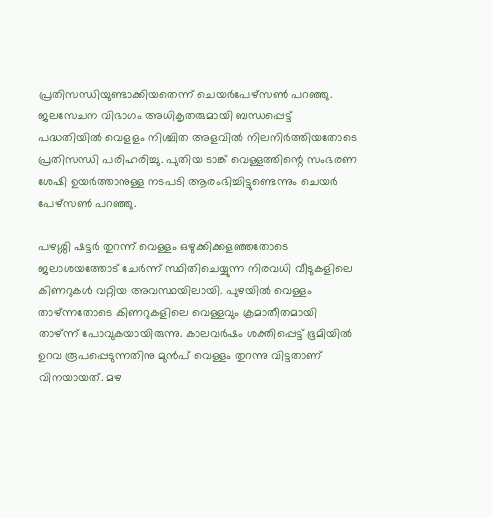പ്രതിസന്ധിയുണ്ടാക്കിയതെന്ന് ചെയര്‍പേഴ്സണ്‍ പറഞ്ഞു. ജലസേചന വിഭാഗം അധികൃതരുമായി ബന്ധപ്പെട്ട് പദ്ധതിയില്‍ വെളളം നിശ്ചിത അളവില്‍ നിലനിര്‍ത്തിയതോടെ പ്രതിസന്ധി പരിഹരിച്ചു. പുതിയ ടാങ്ക് വെള്ളത്തിന്റെ സംഭരണ ശേഷി ഉയര്‍ത്താനുള്ള നടപടി ആരംഭിച്ചിട്ടുണ്ടെന്നും ചെയര്‍ പേഴ്സണ്‍ പറഞ്ഞു.

പഴശ്ശി ഷട്ടര്‍ തുറന്ന് വെള്ളം ഒഴുക്കിക്കളഞ്ഞതോടെ ജലാശയത്തോട് ചേര്‍ന്ന് സ്ഥിതിചെയ്യുന്ന നിരവധി വീടുകളിലെ കിണറുകള്‍ വറ്റിയ അവസ്ഥയിലായി. പുഴയില്‍ വെള്ളം താഴ്ന്നതോടെ കിണറുകളിലെ വെള്ളവും ക്രമാതീതമായി താഴ്ന്ന് പോവുകയായിരുന്നു. കാലവര്‍ഷം ശക്തിപ്പെട്ട് ഭൂമിയില്‍ ഉറവ രൂപപ്പെടുന്നതിനു മുന്‍പ് വെള്ളം തുറന്നു വിട്ടതാണ് വിനയായത്. മഴ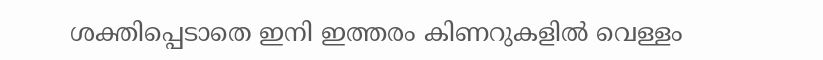ശക്തിപ്പെടാതെ ഇനി ഇത്തരം കിണറുകളില്‍ വെള്ളം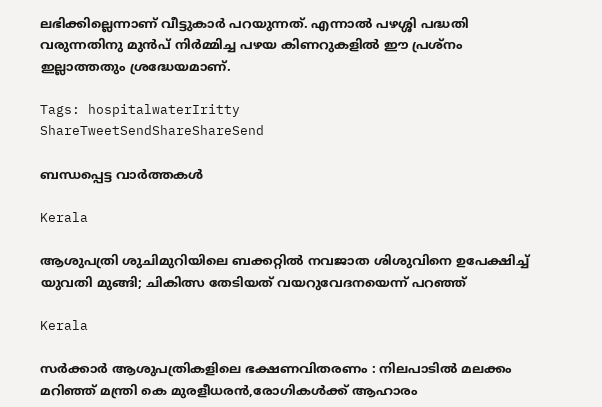ലഭിക്കില്ലെന്നാണ് വീട്ടുകാര്‍ പറയുന്നത്. എന്നാല്‍ പഴശ്ശി പദ്ധതി വരുന്നതിനു മുന്‍പ് നിര്‍മ്മിച്ച പഴയ കിണറുകളില്‍ ഈ പ്രശ്‌നം ഇല്ലാത്തതും ശ്രദ്ധേയമാണ്.

Tags: hospitalwaterIritty
ShareTweetSendShareShareSend

ബന്ധപ്പെട്ട വാര്‍ത്തകള്‍

Kerala

ആശുപത്രി ശുചിമുറിയിലെ ബക്കറ്റില്‍ നവജാത ശിശുവിനെ ഉപേക്ഷിച്ച് യുവതി മുങ്ങി; ചികിത്സ തേടിയത് വയറുവേദനയെന്ന് പറഞ്ഞ്

Kerala

സര്‍ക്കാര്‍ ആശുപത്രികളിലെ ഭക്ഷണവിതരണം : നിലപാടില്‍ മലക്കം മറിഞ്ഞ് മന്ത്രി കെ മുരളീധരന്‍,രോഗികള്‍ക്ക് ആഹാരം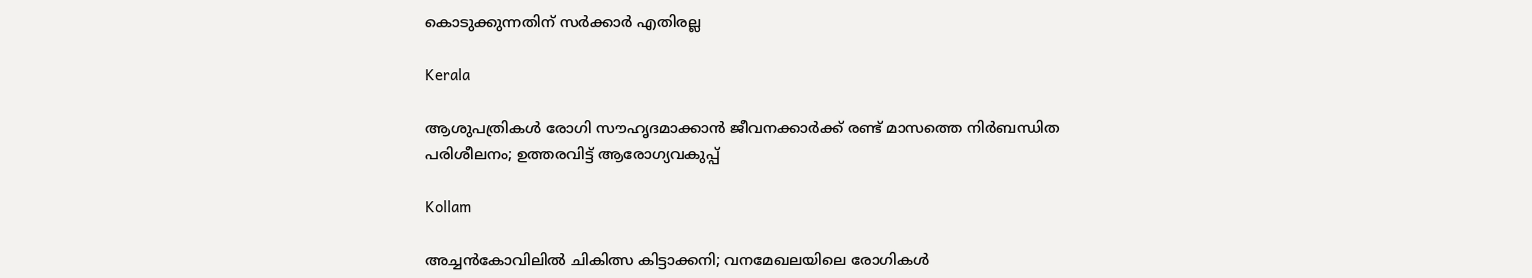കൊടുക്കുന്നതിന് സര്‍ക്കാര്‍ എതിരല്ല

Kerala

ആശുപത്രികൾ രോഗി സൗഹൃദമാക്കാൻ ജീവനക്കാർക്ക് രണ്ട് മാസത്തെ നിർബന്ധിത പരിശീലനം; ഉത്തരവിട്ട് ആരോഗ്യവകുപ്പ്

Kollam

അച്ചന്‍കോവിലില്‍ ചികിത്സ കിട്ടാക്കനി; വനമേഖലയിലെ രോഗികള്‍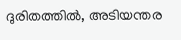ദുരിതത്തില്‍, അടിയന്തര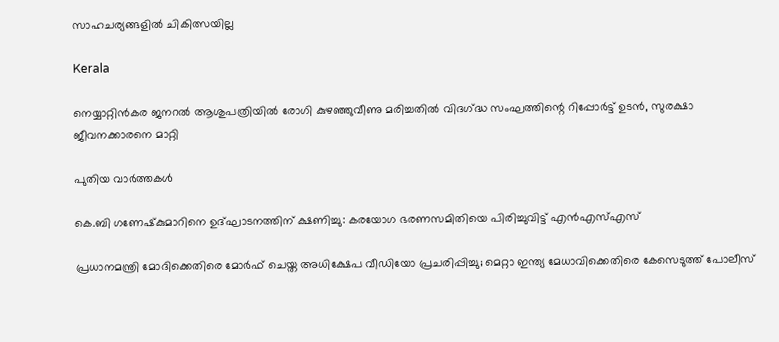സാഹചര്യങ്ങളില്‍ ചികിത്സയില്ല

Kerala

നെയ്യാറ്റിന്‍കര ജനറല്‍ ആശുപത്രിയില്‍ രോഗി കുഴഞ്ഞുവീണു മരിച്ചതില്‍ വിദഗ്‌ദ്ധ സംഘത്തിന്റെ റിപ്പോര്‍ട്ട് ഉടന്‍, സുരക്ഷാ ജീവനക്കാരനെ മാറ്റി

പുതിയ വാര്‍ത്തകള്‍

കെ.ബി ഗണേഷ്‌കുമാറിനെ ഉദ്ഘാടനത്തിന് ക്ഷണിച്ചു: കരയോഗ ഭരണസമിതിയെ പിരിച്ചുവിട്ട് എൻഎസ്എസ്

പ്രധാനമന്ത്രി മോദിക്കെതിരെ മോർഫ് ചെയ്ത അധിക്ഷേപ വീഡിയോ പ്രചരിപ്പിച്ചു; മെറ്റാ ഇന്ത്യ മേധാവിക്കെതിരെ കേസെടുത്ത് പോലീസ്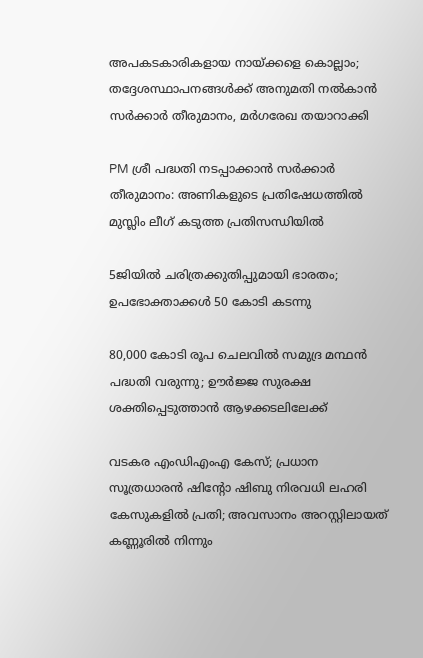അപകടകാരികളായ നായ്‌ക്കളെ കൊല്ലാം; തദ്ദേശസ്ഥാപനങ്ങൾക്ക് അനുമതി നൽകാൻ സർക്കാർ തീരുമാനം, മർഗരേഖ തയാറാക്കി

PM ശ്രീ പദ്ധതി നടപ്പാക്കാൻ സർക്കാർ തീരുമാനം: അണികളുടെ പ്രതിഷേധത്തിൽ മുസ്ലിം ലീഗ് കടുത്ത പ്രതിസന്ധിയിൽ

5ജിയിൽ ചരിത്രക്കുതിപ്പുമായി ഭാരതം; ഉപഭോക്താക്കൾ 50 കോടി കടന്നു

80,000 കോടി രൂപ ചെലവില്‍ സമുദ്ര മന്ഥന്‍ പദ്ധതി വരുന്നു; ഊര്‍ജ്ജ സുരക്ഷ ശക്തിപ്പെടുത്താന്‍ ആഴക്കടലിലേക്ക്

വടകര എംഡിഎംഎ കേസ്; പ്രധാന സൂത്രധാരൻ ഷിൻ്റോ ഷിബു നിരവധി ലഹരി കേസുകളിൽ പ്രതി; അവസാനം അറസ്റ്റിലായത് കണ്ണൂരിൽ നിന്നും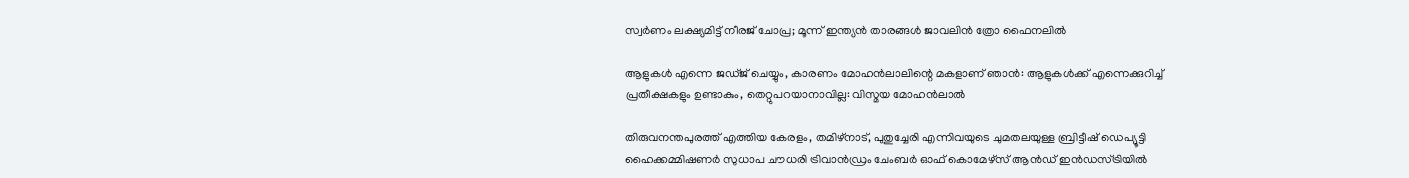സ്വർണം ലക്ഷ്യമിട്ട് നീരജ് ചോപ്ര; മൂന്ന് ഇന്ത്യൻ താരങ്ങൾ ജാവലിൻ ത്രോ ഫൈനലിൽ

ആളുകള്‍ എന്നെ ജഡ്ജ് ചെയ്യും, കാരണം മോഹൻലാലിന്റെ മകളാണ് ഞാൻ: ആളുകൾക്ക് എന്നെക്കുറിച്ച് പ്രതീക്ഷകളും ഉണ്ടാകും, തെറ്റുപറയാനാവില്ല: വിസ്മയ മോഹൻലാൽ

തിരുവനന്തപുരത്ത് എത്തിയ കേരളം, തമിഴ്‌നാട്, പുതുച്ചേരി എന്നിവയുടെ ചുമതലയുള്ള ബ്രിട്ടീഷ് ഡെപ്യൂട്ടി ഹൈക്കമ്മിഷണര്‍ സുധാപ ചൗധരി ട്രിവാന്‍ഡ്രം ചേംബര്‍ ഓഫ് കൊമേഴ്‌സ് ആന്‍ഡ് ഇന്‍ഡസ്ട്രിയില്‍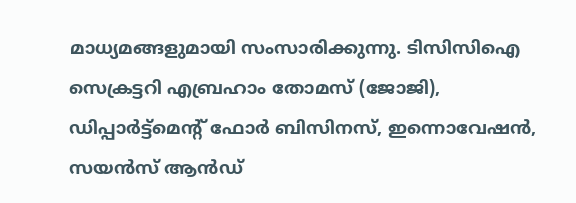മാധ്യമങ്ങളുമായി സംസാരിക്കുന്നു. ടിസിസിഐ സെക്രട്ടറി എബ്രഹാം തോമസ് (ജോജി), ഡിപ്പാര്‍ട്ട്‌മെന്റ് ഫോര്‍ ബിസിനസ്, ഇന്നൊവേഷന്‍, സയന്‍സ് ആന്‍ഡ്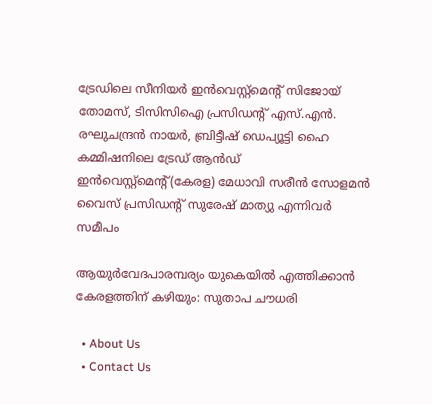ട്രേഡിലെ സീനിയര്‍ ഇന്‍വെസ്റ്റ്‌മെന്റ് സിജോയ് തോമസ്, ടിസിസിഐ പ്രസിഡന്റ് എസ്.എന്‍. രഘുചന്ദ്രന്‍ നായര്‍, ബ്രിട്ടീഷ് ഡെപ്യൂട്ടി ഹൈ കമ്മിഷനിലെ ട്രേഡ് ആന്‍ഡ് ഇന്‍വെസ്റ്റ്‌മെന്റ്(കേരള) മേധാവി സരീന്‍ സോളമന്‍ വൈസ് പ്രസിഡന്റ് സുരേഷ് മാത്യു എന്നിവര്‍ സമീപം

ആയുര്‍വേദപാരമ്പര്യം യുകെയില്‍ എത്തിക്കാന്‍ കേരളത്തിന് കഴിയും: സുതാപ ചൗധരി

  • About Us
  • Contact Us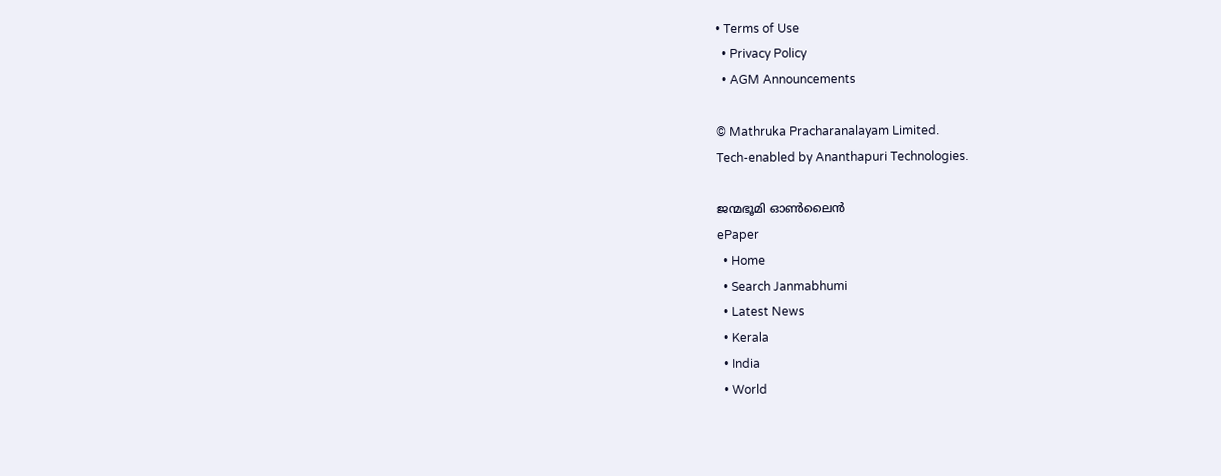• Terms of Use
  • Privacy Policy
  • AGM Announcements

© Mathruka Pracharanalayam Limited.
Tech-enabled by Ananthapuri Technologies.

ജന്മഭൂമി ഓണ്‍ലൈന്‍
ePaper
  • Home
  • Search Janmabhumi
  • Latest News
  • Kerala
  • India
  • World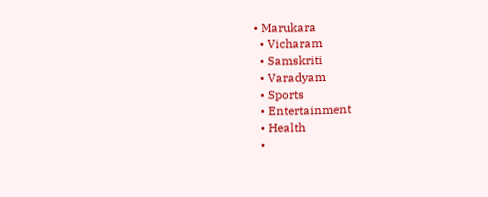• Marukara
  • Vicharam
  • Samskriti
  • Varadyam
  • Sports
  • Entertainment
  • Health
  •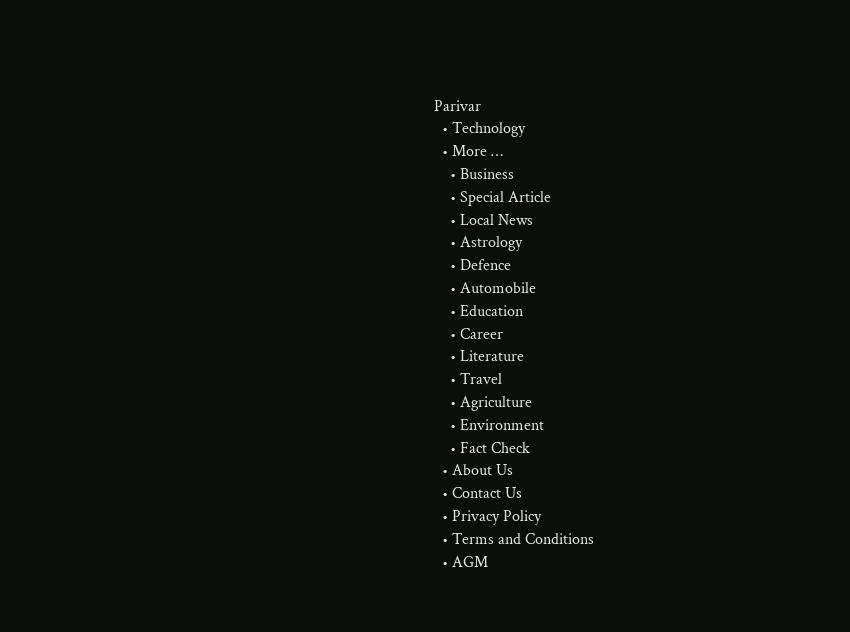Parivar
  • Technology
  • More …
    • Business
    • Special Article
    • Local News
    • Astrology
    • Defence
    • Automobile
    • Education
    • Career
    • Literature
    • Travel
    • Agriculture
    • Environment
    • Fact Check
  • About Us
  • Contact Us
  • Privacy Policy
  • Terms and Conditions
  • AGM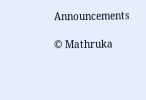Announcements

© Mathruka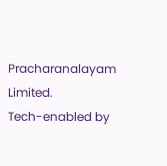Pracharanalayam Limited.
Tech-enabled by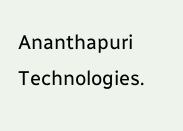Ananthapuri Technologies.